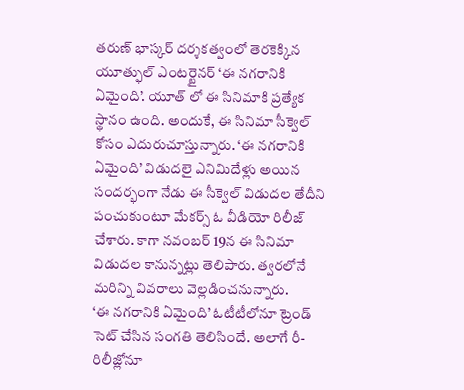తరుణ్ భాస్కర్ దర్శకత్వంలో తెరకెక్కిన యూత్ఫుల్ ఎంటర్టైనర్ ‘ఈ నగరానికి ఏమైంది’. యూత్ లో ఈ సినిమాకి ప్రత్యేక స్థానం ఉంది. అందుకే, ఈ సినిమా సీక్వెల్ కోసం ఎదురుచూస్తున్నారు. ‘ఈ నగరానికి ఏమైంది’ విడుదలై ఎనిమిదేళ్లు అయిన సందర్భంగా నేడు ఈ సీక్వెల్ విడుదల తేదీని పంచుకుంటూ మేకర్స్ ఓ వీడియో రిలీజ్ చేశారు. కాగా నవంబర్ 19న ఈ సినిమా విడుదల కానున్నట్లు తెలిపారు. త్వరలోనే మరిన్ని వివరాలు వెల్లడించనున్నారు.
‘ఈ నగరానికి ఏమైంది’ ఓటీటీలోనూ ట్రెండ్ సెట్ చేసిన సంగతి తెలిసిందే. అలాగే రీ-రిలీజ్లోనూ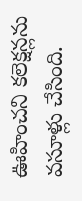ఊహించని కలెక్షన్లను వసూళ్లు చేసింది.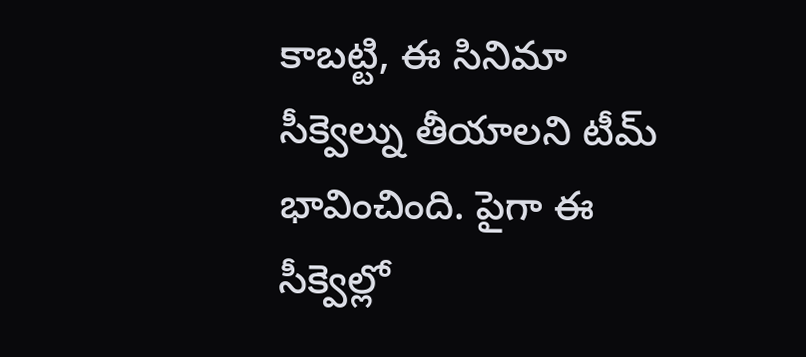కాబట్టి, ఈ సినిమా సీక్వెల్ను తీయాలని టీమ్ భావించింది. పైగా ఈ సీక్వెల్లో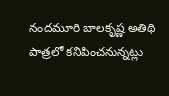నందమూరి బాలకృష్ణ అతిథి పాత్రలో కనిపించనున్నట్లు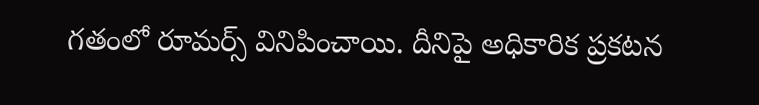గతంలో రూమర్స్ వినిపించాయి. దీనిపై అధికారిక ప్రకటన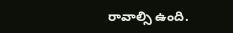రావాల్సి ఉంది.